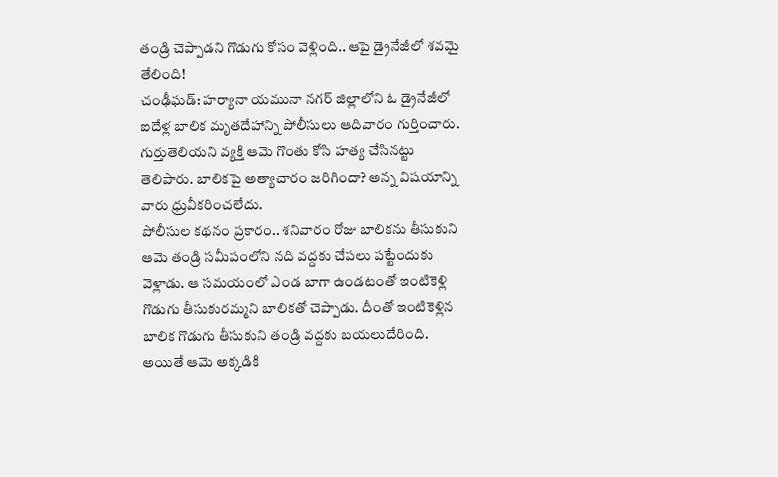తండ్రి చెప్పాడని గొడుగు కోసం వెళ్లింది.. ఆపై డ్రైనేజీలో శవమై తేలింది!
చంఢీఘడ్: హర్యానా యమునా నగర్ జిల్లాలోని ఓ డ్రైనేజీలో ఐదేళ్ల బాలిక మృతదేహాన్ని పోలీసులు ఆదివారం గుర్తించారు. గుర్తుతెలియని వ్యక్తి ఆమె గొంతు కోసి హత్య చేసినట్టు తెలిపారు. బాలికపై అత్యాచారం జరిగిందా? అన్న విషయాన్ని వారు ధ్రువీకరించలేదు.
పోలీసుల కథనం ప్రకారం.. శనివారం రోజు బాలికను తీసుకుని ఆమె తండ్రి సమీపంలోని నది వద్దకు చేపలు పట్టేందుకు వెళ్లాడు. ఆ సమయంలో ఎండ బాగా ఉండటంతో ఇంటికెళ్లి గొడుగు తీసుకురమ్మని బాలికతో చెప్పాడు. దీంతో ఇంటికెళ్లిన బాలిక గొడుగు తీసుకుని తండ్రి వద్దకు బయలుదేరింది. అయితే ఆమె అక్కడికి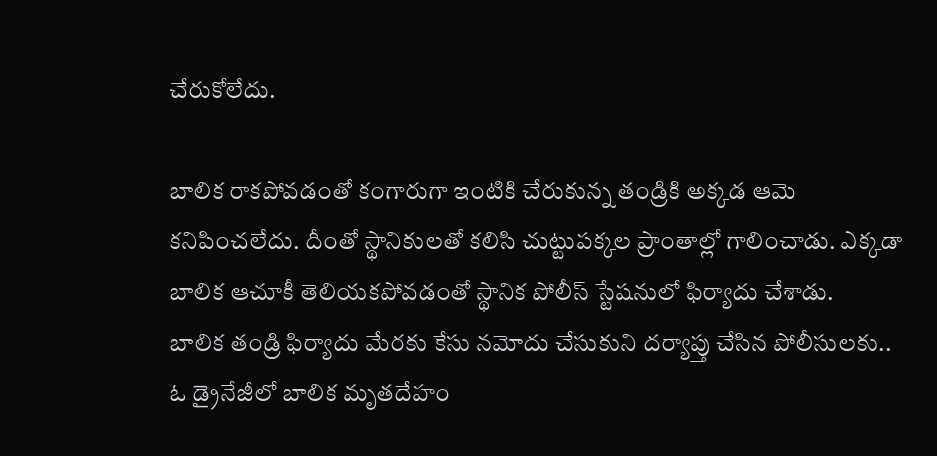చేరుకోలేదు.

బాలిక రాకపోవడంతో కంగారుగా ఇంటికి చేరుకున్న తండ్రికి అక్కడ ఆమె కనిపించలేదు. దీంతో స్థానికులతో కలిసి చుట్టుపక్కల ప్రాంతాల్లో గాలించాడు. ఎక్కడా బాలిక ఆచూకీ తెలియకపోవడంతో స్థానిక పోలీస్ స్టేషనులో ఫిర్యాదు చేశాడు.
బాలిక తండ్రి ఫిర్యాదు మేరకు కేసు నమోదు చేసుకుని దర్యాప్తు చేసిన పోలీసులకు.. ఓ డ్రైనేజీలో బాలిక మృతదేహం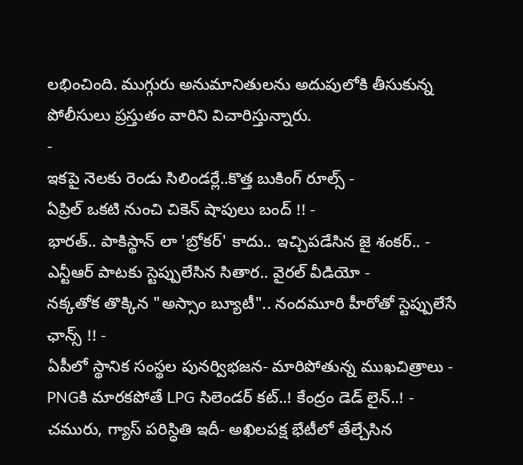లభించింది. ముగ్గురు అనుమానితులను అదుపులోకి తీసుకున్న పోలీసులు ప్రస్తుతం వారిని విచారిస్తున్నారు.
-
ఇకపై నెలకు రెండు సిలిండర్లే..కొత్త బుకింగ్ రూల్స్ -
ఏప్రిల్ ఒకటి నుంచి చికెన్ షాపులు బంద్ !! -
భారత్.. పాకిస్థాన్ లా 'బ్రోకర్' కాదు.. ఇచ్చిపడేసిన జై శంకర్.. -
ఎన్టీఆర్ పాటకు స్టెప్పులేసిన సితార.. వైరల్ వీడియో -
నక్కతోక తొక్కిన "అస్సాం బ్యూటీ".. నందమూరి హీరోతో స్టెప్పులేసే ఛాన్స్ !! -
ఏపీలో స్థానిక సంస్థల పునర్విభజన- మారిపోతున్న ముఖచిత్రాలు -
PNGకి మారకపోతే LPG సిలెండర్ కట్..! కేంద్రం డెడ్ లైన్..! -
చమురు, గ్యాస్ పరిస్ధితి ఇదీ- అఖిలపక్ష భేటీలో తేల్చేసిన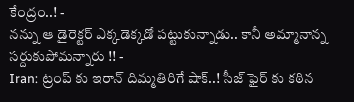కేంద్రం..! -
నన్ను ఆ డైరెక్టర్ ఎక్కడెక్కడో పట్టుకున్నాడు.. కానీ అమ్మానాన్న సర్దుకుపోమన్నారు !! -
Iran: ట్రంప్ కు ఇరాన్ దిమ్మతిరిగే షాక్..! సీజ్ ఫైర్ కు కఠిన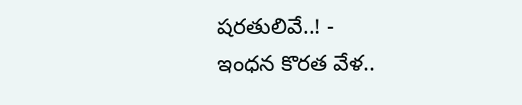షరతులివే..! -
ఇంధన కొరత వేళ..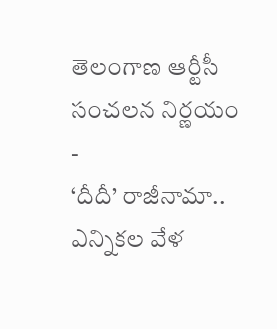తెలంగాణ ఆర్టీసీ సంచలన నిర్ణయం -
‘దీదీ’ రాజీనామా.. ఎన్నికల వేళ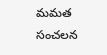మమత సంచలన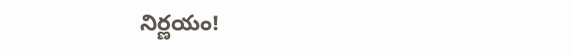నిర్ణయం!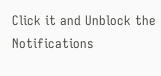Click it and Unblock the Notifications